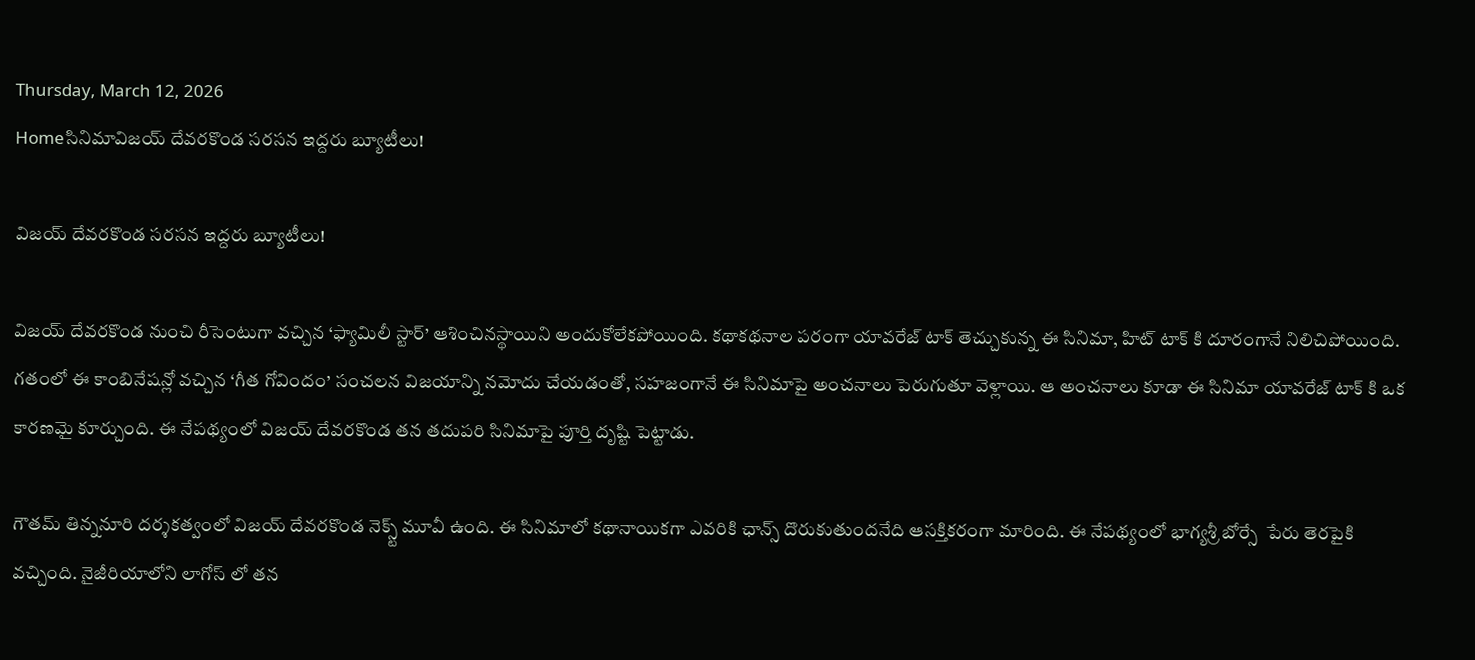Thursday, March 12, 2026
Homeసినిమావిజయ్ దేవరకొండ సరసన ఇద్దరు బ్యూటీలు!

విజయ్ దేవరకొండ సరసన ఇద్దరు బ్యూటీలు!

విజయ్ దేవరకొండ నుంచి రీసెంటుగా వచ్చిన ‘ఫ్యామిలీ స్టార్’ ఆశించినస్థాయిని అందుకోలేకపోయింది. కథాకథనాల పరంగా యావరేజ్ టాక్ తెచ్చుకున్న ఈ సినిమా, హిట్ టాక్ కి దూరంగానే నిలిచిపోయింది. గతంలో ఈ కాంబినేషన్లో వచ్చిన ‘గీత గోవిందం’ సంచలన విజయాన్ని నమోదు చేయడంతో, సహజంగానే ఈ సినిమాపై అంచనాలు పెరుగుతూ వెళ్లాయి. ఆ అంచనాలు కూడా ఈ సినిమా యావరేజ్ టాక్ కి ఒక కారణమై కూర్చుంది. ఈ నేపథ్యంలో విజయ్ దేవరకొండ తన తదుపరి సినిమాపై పూర్తి దృష్టి పెట్టాడు.

గౌతమ్ తిన్ననూరి దర్శకత్వంలో విజయ్ దేవరకొండ నెక్స్ట్ మూవీ ఉంది. ఈ సినిమాలో కథానాయికగా ఎవరికి ఛాన్స్ దొరుకుతుందనేది ఆసక్తికరంగా మారింది. ఈ నేపథ్యంలో భాగ్యశ్రీ బోర్సే  పేరు తెరపైకి వచ్చింది. నైజీరియాలోని లాగోస్ లో తన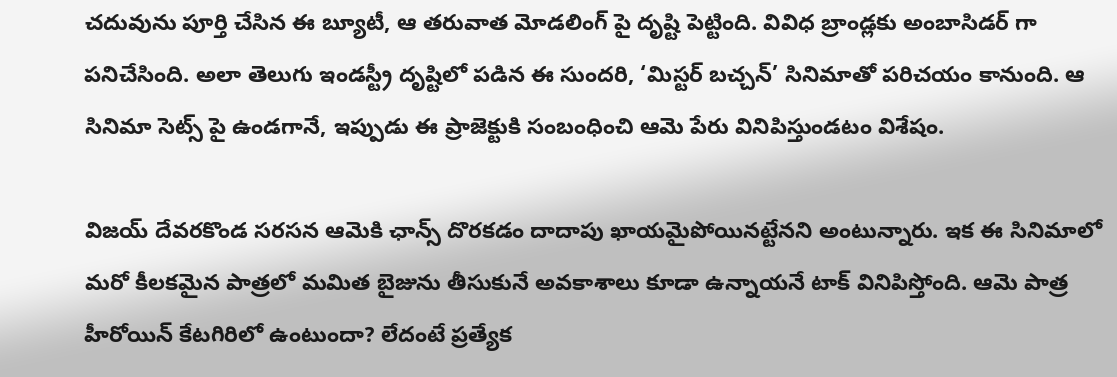చదువును పూర్తి చేసిన ఈ బ్యూటీ, ఆ తరువాత మోడలింగ్ పై దృష్టి పెట్టింది. వివిధ బ్రాండ్లకు అంబాసిడర్ గా పనిచేసింది. అలా తెలుగు ఇండస్ట్రీ దృష్టిలో పడిన ఈ సుందరి, ‘మిస్టర్ బచ్చన్’ సినిమాతో పరిచయం కానుంది. ఆ సినిమా సెట్స్ పై ఉండగానే, ఇప్పుడు ఈ ప్రాజెక్టుకి సంబంధించి ఆమె పేరు వినిపిస్తుండటం విశేషం.

విజయ్ దేవరకొండ సరసన ఆమెకి ఛాన్స్ దొరకడం దాదాపు ఖాయమైపోయినట్టేనని అంటున్నారు. ఇక ఈ సినిమాలో మరో కీలకమైన పాత్రలో మమిత బైజును తీసుకునే అవకాశాలు కూడా ఉన్నాయనే టాక్ వినిపిస్తోంది. ఆమె పాత్ర హీరోయిన్ కేటగిరిలో ఉంటుందా? లేదంటే ప్రత్యేక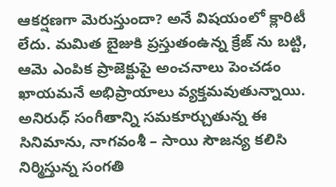ఆకర్షణగా మెరుస్తుందా? అనే విషయంలో క్లారిటీ లేదు. మమిత బైజుకి ప్రస్తుతంఉన్న క్రేజ్ ను బట్టి, ఆమె ఎంపిక ప్రాజెక్టుపై అంచనాలు పెంచడం ఖాయమనే అభిప్రాయాలు వ్యక్తమవుతున్నాయి.  అనిరుధ్ సంగీతాన్ని సమకూర్చుతున్న ఈ సినిమాను, నాగవంశీ – సాయి సౌజన్య కలిసి నిర్మిస్తున్న సంగతి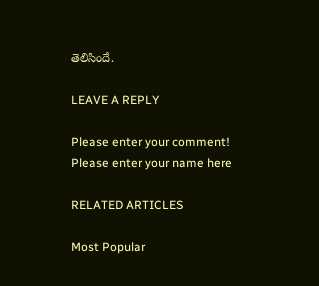తెలిసిందే.

LEAVE A REPLY

Please enter your comment!
Please enter your name here

RELATED ARTICLES

Most Popular